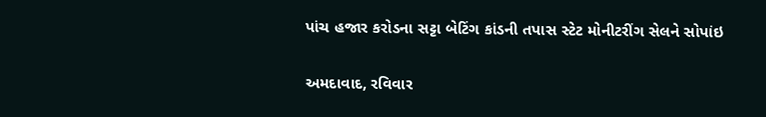પાંચ હજાર કરોડના સટ્ટા બેટિંગ કાંડની તપાસ સ્ટેટ મોનીટરીંગ સેલને સોપાંઇ

અમદાવાદ, રવિવાર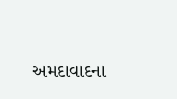અમદાવાદના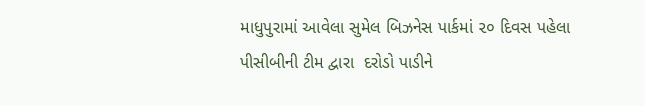માધુપુરામાં આવેલા સુમેલ બિઝનેસ પાર્કમાં ૨૦ દિવસ પહેલા પીસીબીની ટીમ દ્વારા  દરોડો પાડીને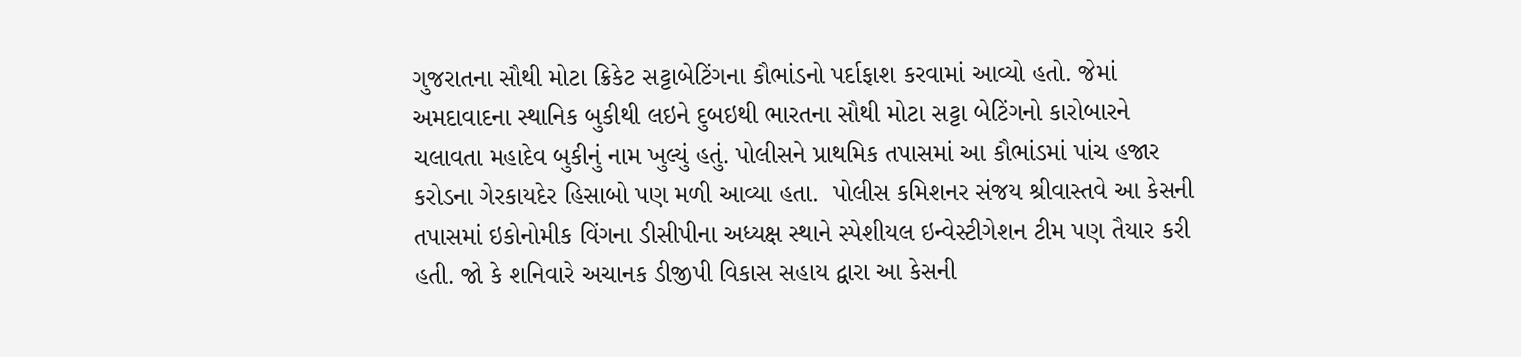ગુજરાતના સૌથી મોટા ક્રિકેટ સટ્ટાબેટિંગના કૌભાંડનો પર્દાફાશ કરવામાં આવ્યો હતો. જેમાં અમદાવાદના સ્થાનિક બુકીથી લઇને દુબઇથી ભારતના સૌથી મોટા સટ્ટા બેટિંગનો કારોબારને ચલાવતા મહાદેવ બુકીનું નામ ખુલ્યું હતું. પોલીસને પ્રાથમિક તપાસમાં આ કૌભાંડમાં પાંચ હજાર કરોડના ગેરકાયદેર હિસાબો પણ મળી આવ્યા હતા.  પોલીસ કમિશનર સંજય શ્રીવાસ્તવે આ કેસની તપાસમાં ઇકોનોમીક વિંગના ડીસીપીના અધ્યક્ષ સ્થાને સ્પેશીયલ ઇન્વેસ્ટીગેશન ટીમ પણ તૈયાર કરી હતી. જો કે શનિવારે અચાનક ડીજીપી વિકાસ સહાય દ્વારા આ કેસની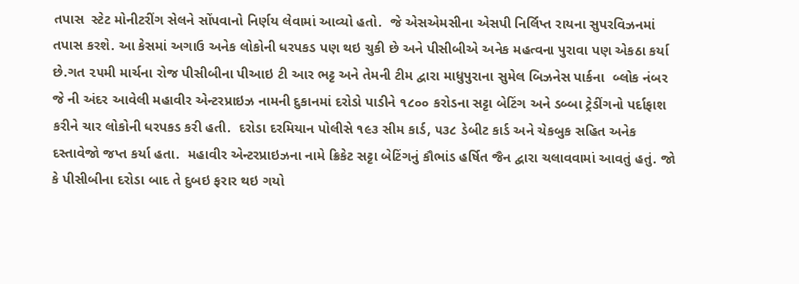તપાસ  સ્ટેટ મોનીટરીંગ સેલને સોંપવાનો નિર્ણય લેવામાં આવ્યો હતો.  જે એસએમસીના એસપી નિર્લિપ્ત રાયના સુપરવિઝનમાં તપાસ કરશે. આ કેસમાં અગાઉ અનેક લોકોની ધરપકડ પણ થઇ ચુકી છે અને પીસીબીએ અનેક મહત્વના પુરાવા પણ એકઠા કર્યા છે.ગત ૨૫મી માર્ચના રોજ પીસીબીના પીઆઇ ટી આર ભટ્ટ અને તેમની ટીમ દ્વારા માધુપુરાના સુમેલ બિઝનેસ પાર્કના  બ્લોક નંબર જે ની અંદર આવેલી મહાવીર એન્ટરપ્રાઇઝ નામની દુકાનમાં દરોડો પાડીને ૧૮૦૦ કરોડના સટ્ટા બેટિંગ અને ડબ્બા ટ્રેડીંગનો પર્દાફાશ કરીને ચાર લોકોની ધરપકડ કરી હતી.  દરોડા દરમિયાન પોલીસે ૧૯૩ સીમ કાર્ડ, ૫૩૮ ડેબીટ કાર્ડ અને ચેકબુક સહિત અનેક દસ્તાવેજો જપ્ત કર્યા હતા.  મહાવીર એન્ટરપ્રાઇઝના નામે ક્રિકેટ સટ્ટા બેટિંગનું કૌભાંડ હર્ષિત જૈન દ્વારા ચલાવવામાં આવતું હતું. જો કે પીસીબીના દરોડા બાદ તે દુબઇ ફરાર થઇ ગયો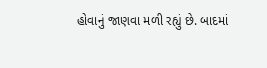હોવાનું જાણવા મળી રહ્યું છે. બાદમાં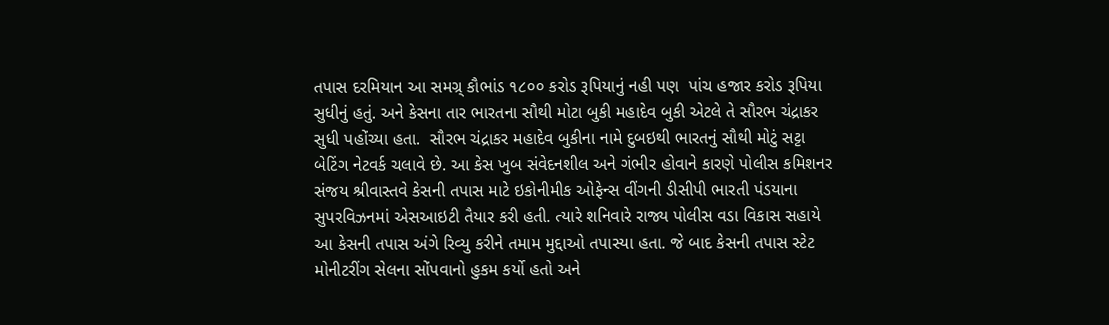તપાસ દરમિયાન આ સમગ્ર્ કૌભાંડ ૧૮૦૦ કરોડ રૂપિયાનું નહી પણ  પાંચ હજાર કરોડ રૂપિયા સુધીનું હતું. અને કેસના તાર ભારતના સૌથી મોટા બુકી મહાદેવ બુકી એટલે તે સૌરભ ચંદ્રાકર  સુધી પહોંચ્યા હતા.  સૌરભ ચંદ્રાકર મહાદેવ બુકીના નામે દુબઇથી ભારતનું સૌથી મોટું સટ્ટા બેટિંગ નેટવર્ક ચલાવે છે. આ કેસ ખુબ સંવેદનશીલ અને ગંભીર હોવાને કારણે પોલીસ કમિશનર સંજય શ્રીવાસ્તવે કેસની તપાસ માટે ઇકોનીમીક ઓફેન્સ વીંગની ડીસીપી ભારતી પંડયાના સુપરવિઝનમાં એસઆઇટી તૈયાર કરી હતી. ત્યારે શનિવારે રાજ્ય પોલીસ વડા વિકાસ સહાયે  આ કેસની તપાસ અંગે રિવ્યુ કરીને તમામ મુદ્દાઓ તપાસ્યા હતા. જે બાદ કેસની તપાસ સ્ટેટ મોનીટરીંગ સેલના સોંપવાનો હુકમ કર્યો હતો અને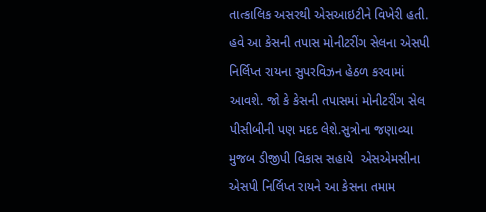તાત્કાલિક અસરથી એસઆઇટીને વિખેરી હતી. હવે આ કેસની તપાસ મોનીટરીંગ સેલના એસપી નિર્લિપ્ત રાયના સુપરવિઝન હેઠળ કરવામાં આવશે. જો કે કેસની તપાસમાં મોનીટરીંગ સેલ પીસીબીની પણ મદદ લેશે.સુત્રોના જણાવ્યા મુજબ ડીજીપી વિકાસ સહાયે  એસએમસીના એસપી નિર્લિપ્ત રાયને આ કેસના તમામ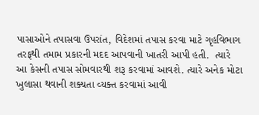પાસાઓને તપાસવા ઉપરાંત, વિદેશમાં તપાસ કરવા માટે ગૃહવિભાગ તરફથી તમામ પ્રકારની મદદ આપવાની ખાતરી આપી હતી.  ત્યારે આ કેસની તપાસ સોમવારથી શરૂ કરવામાં આવશે. ત્યારે અનેક મોટા ખુલાસા થવાની શક્યતા વ્યક્ત કરવામાં આવી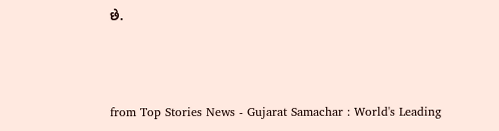છે.



from Top Stories News - Gujarat Samachar : World's Leading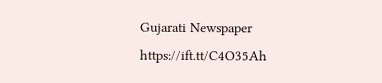Gujarati Newspaper https://ift.tt/C4O35Ah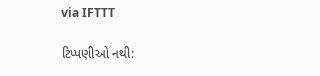via IFTTT

ટિપ્પણીઓ નથી: